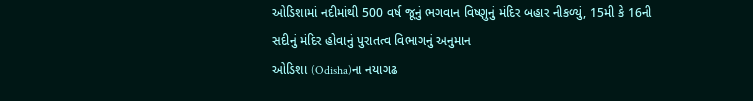ઓડિશામાં નદીમાંથી 500 વર્ષ જૂનું ભગવાન વિષ્ણુનું મંદિર બહાર નીકળ્યું, 15મી કે 16ની સદીનું મંદિર હોવાનું પુરાતત્વ વિભાગનું અનુમાન
ઓડિશા (Odisha)ના નયાગઢ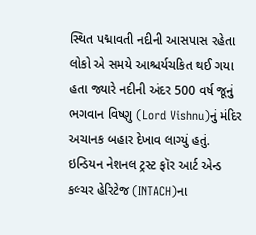સ્થિત પદ્માવતી નદીની આસપાસ રહેતા લોકો એ સમયે આશ્ચર્યચકિત થઈ ગયા હતા જ્યારે નદીની અંદર 500 વર્ષ જૂનું ભગવાન વિષ્ણુ (Lord Vishnu)નું મંદિર અચાનક બહાર દેખાવ લાગ્યું હતું. ઇન્ડિયન નેશનલ ટ્રસ્ટ ફૉર આર્ટ એન્ડ કલ્ચર હેરિટેજ (INTACH)ના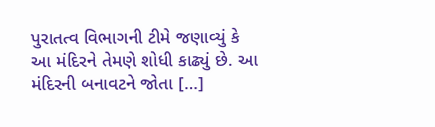પુરાતત્વ વિભાગની ટીમે જણાવ્યું કે આ મંદિરને તેમણે શોધી કાઢ્યું છે. આ મંદિરની બનાવટને જોતા […]